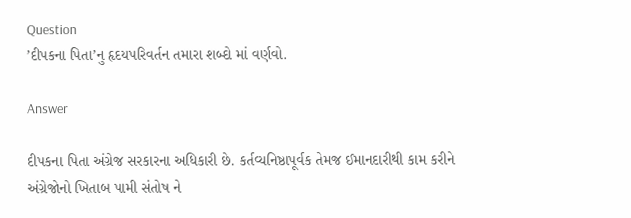Question
’દીપકના પિતા’નુ હૃદયપરિવર્તન તમારા શબ્દો માં વર્ણવો.

Answer

દીપકના પિતા અંગ્રેજ સરકારના અધિકારી છે. કર્તવ્યનિષ્ઠાપૂર્વક તેમજ ઈમાનદારીથી કામ કરીને અંગ્રેજોનો ખિતાબ પામી સંતોષ ને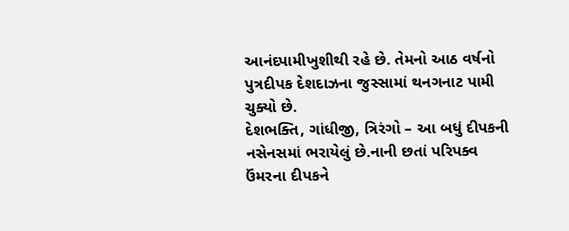આનંદપામીખુશીથી રહે છે. તેમનો આઠ વર્ષનો પુત્રદીપક દેશદાઝના જુસ્સામાં થનગનાટ પામી ચુક્યો છે.
દેશભક્તિ, ગાંધીજી, ત્રિરંગો – આ બધું દીપકની નસેનસમાં ભરાયેલું છે.નાની છતાં પરિપક્વ ઉંમરના દીપકને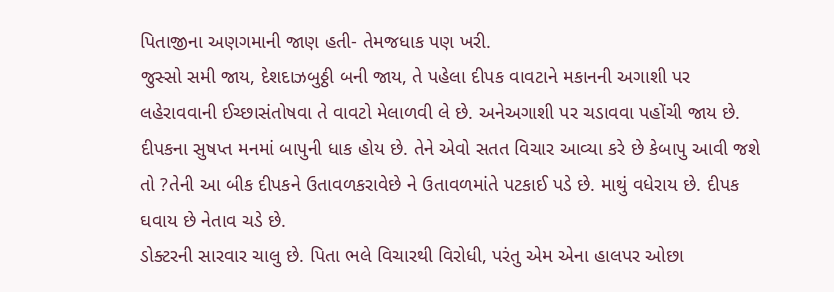પિતાજીના અણગમાની જાણ હતી- તેમજધાક પણ ખરી.
જુસ્સો સમી જાય, દેશદાઝબુઠ્ઠી બની જાય, તે પહેલા દીપક વાવટાને મકાનની અગાશી પર લહેરાવવાની ઈચ્છાસંતોષવા તે વાવટો મેલાળવી લે છે. અનેઅગાશી પર ચડાવવા પહોંચી જાય છે. દીપકના સુષપ્ત મનમાં બાપુની ધાક હોય છે. તેને એવો સતત વિચાર આવ્યા કરે છે કેબાપુ આવી જશે તો ?તેની આ બીક દીપકને ઉતાવળકરાવેછે ને ઉતાવળમાંતે પટકાઈ પડે છે. માથું વધેરાય છે. દીપક ઘવાય છે નેતાવ ચડે છે.
ડોક્ટરની સારવાર ચાલુ છે. પિતા ભલે વિચારથી વિરોધી, પરંતુ એમ એના હાલપર ઓછા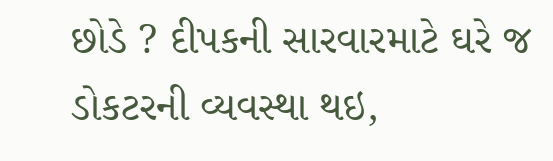છોડે ? દીપકની સારવારમાટે ઘરે જ ડોકટરની વ્યવસ્થા થઇ,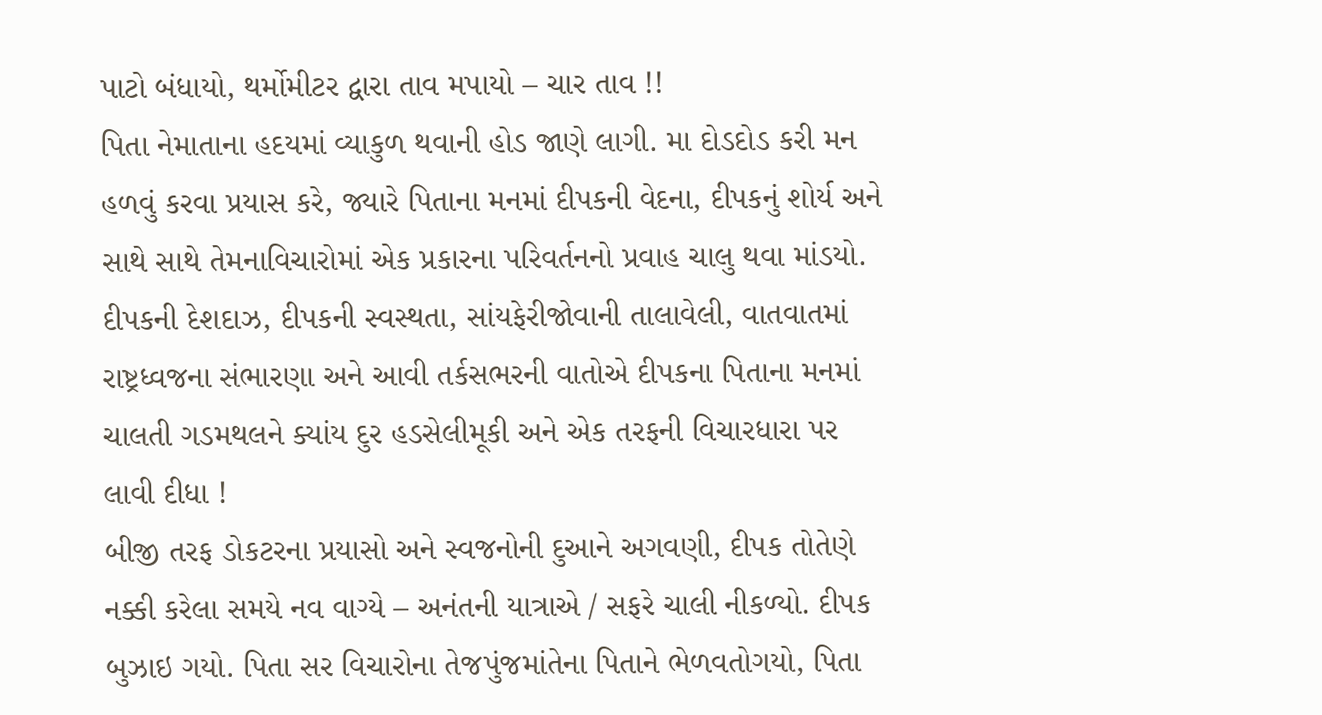પાટો બંધાયો, થર્મોમીટર દ્વારા તાવ મપાયો – ચાર તાવ !!
પિતા નેમાતાના હદયમાં વ્યાકુળ થવાની હોડ જાણે લાગી. મા દોડદોડ કરી મન હળવું કરવા પ્રયાસ કરે, જ્યારે પિતાના મનમાં દીપકની વેદના, દીપકનું શોર્ય અને સાથે સાથે તેમનાવિચારોમાં એક પ્રકારના પરિવર્તનનો પ્રવાહ ચાલુ થવા માંડયો.
દીપકની દેશદાઝ, દીપકની સ્વસ્થતા, સાંયફેરીજોવાની તાલાવેલી, વાતવાતમાં રાષ્ટ્રધ્વજના સંભારણા અને આવી તર્કસભરની વાતોએ દીપકના પિતાના મનમાં ચાલતી ગડમથલને ક્યાંય દુર હડસેલીમૂકી અને એક તરફની વિચારધારા પર લાવી દીધા !
બીજી તરફ ડોકટરના પ્રયાસો અને સ્વજનોની દુઆને અગવણી, દીપક તોતેણે નક્કી કરેલા સમયે નવ વાગ્યે – અનંતની યાત્રાએ / સફરે ચાલી નીકળ્યો. દીપક બુઝાઇ ગયો. પિતા સર વિચારોના તેજપુંજમાંતેના પિતાને ભેળવતોગયો, પિતા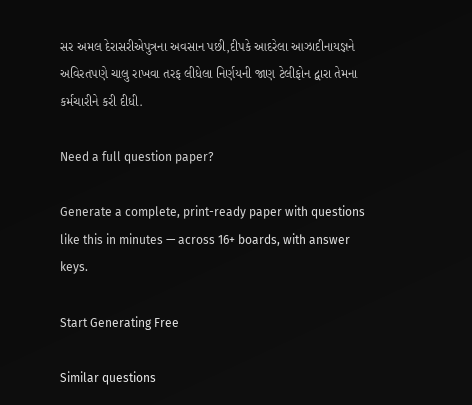સર અમલ દેરાસરીએપુત્રના અવસાન પછી,દીપકે આદરેલા આઝાદીનાયજ્ઞને અવિરતપણે ચાલુ રાખવા તરફ લીધેલા નિર્ણયની જાણ ટેલીફોન દ્વારા તેમના કર્મચારીને કરી દીધી.

Need a full question paper?

Generate a complete, print-ready paper with questions like this in minutes — across 16+ boards, with answer keys.

Start Generating Free

Similar questions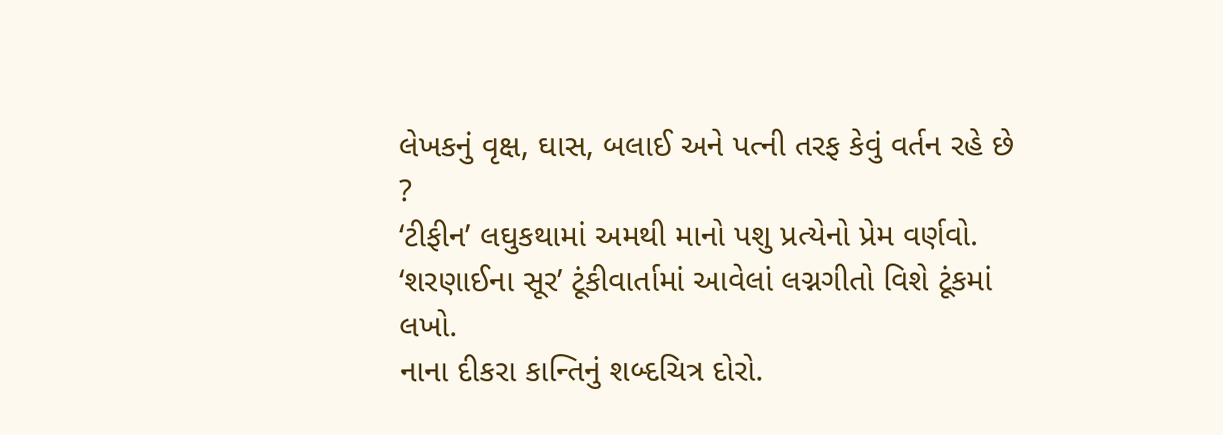લેખકનું વૃક્ષ, ઘાસ, બલાઈ અને પત્ની તરફ કેવું વર્તન રહે છે ?
‘ટીફીન’ લઘુકથામાં અમથી માનો પશુ પ્રત્યેનો પ્રેમ વર્ણવો.
‘શરણાઈના સૂર’ ટૂંકીવાર્તામાં આવેલાં લગ્નગીતો વિશે ટૂંકમાં લખો.
નાના દીકરા કાન્તિનું શબ્દચિત્ર દોરો.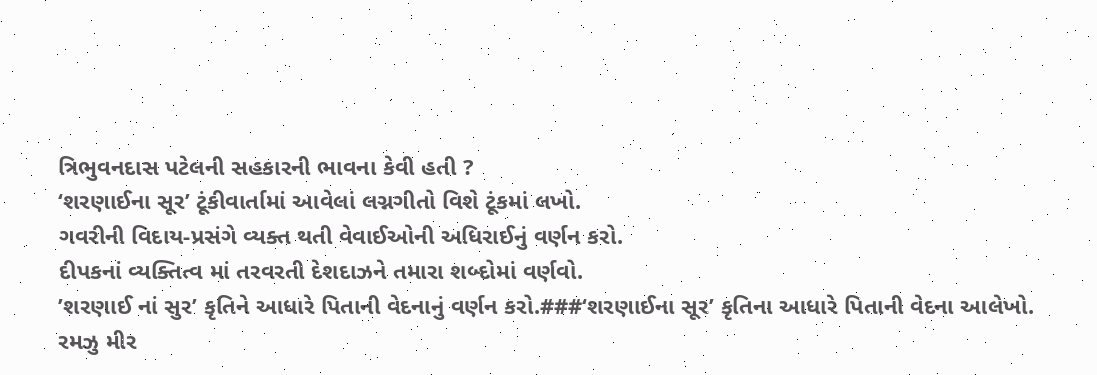ત્રિભુવનદાસ પટેલની સહકારની ભાવના કેવી હતી ?
‘શરણાઈના સૂર’ ટૂંકીવાર્તામાં આવેલાં લગ્નગીતો વિશે ટૂંકમાં લખો.
ગવરીની વિદાય-પ્રસંગે વ્યક્ત થતી વેવાઈઓની અધિરાઈનું વર્ણન કરો.
દીપકનાં વ્યક્તિત્વ માં તરવરતી દેશદાઝને તમારા શબ્દોમાં વર્ણવો.
’શરણાઈ નાં સુર’ કૃતિને આધારે પિતાની વેદનાનું વર્ણન કરો.###‘શરણાઈના સૂર’ કૃતિના આધારે પિતાની વેદના આલેખો.
રમઝુ મીર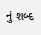નું શબ્દ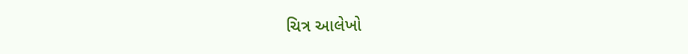ચિત્ર આલેખો